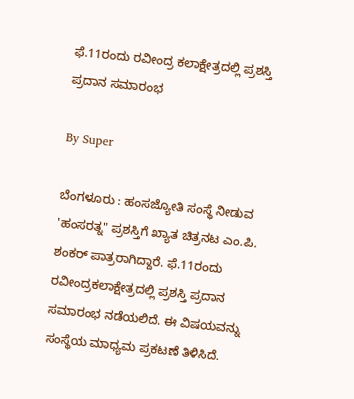ಫೆ.11ರಂದು ರವೀಂದ್ರ ಕಲಾಕ್ಷೇತ್ರದಲ್ಲಿ ಪ್ರಶಸ್ತಿ ಪ್ರದಾನ ಸಮಾರಂಭ

By Super

ಬೆಂಗಳೂರು : ಹಂಸಜ್ಯೋತಿ ಸಂಸ್ಥೆ ನೀಡುವ 'ಹಂಸರತ್ನ" ಪ್ರಶಸ್ತಿಗೆ ಖ್ಯಾತ ಚಿತ್ರನಟ ಎಂ.ಪಿ. ಶಂಕರ್‌ ಪಾತ್ರರಾಗಿದ್ದಾರೆ. ಫೆ.11ರಂದು ರವೀಂದ್ರಕಲಾಕ್ಷೇತ್ರದಲ್ಲಿ ಪ್ರಶಸ್ತಿ ಪ್ರದಾನ ಸಮಾರಂಭ ನಡೆಯಲಿದೆ. ಈ ವಿಷಯವನ್ನು ಸಂಸ್ಥೆಯ ಮಾಧ್ಯಮ ಪ್ರಕಟಣೆ ತಿಳಿಸಿದೆ.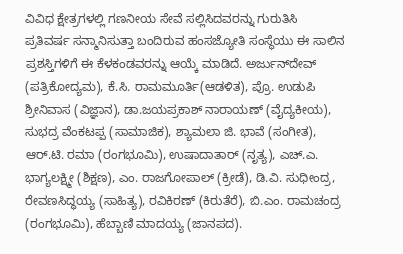ವಿವಿಧ ಕ್ಷೇತ್ರಗಳಲ್ಲಿ ಗಣನೀಯ ಸೇವೆ ಸಲ್ಲಿಸಿದವರನ್ನು ಗುರುತಿಸಿ ಪ್ರತಿವರ್ಷ ಸನ್ಮಾನಿಸುತ್ತಾ ಬಂದಿರುವ ಹಂಸಜ್ಯೋತಿ ಸಂಸ್ಥೆಯು ಈ ಸಾಲಿನ ಪ್ರಶಸ್ತಿಗಳಿಗೆ ಈ ಕೆಳಕಂಡವರನ್ನು ಆಯ್ಕೆ ಮಾಡಿದೆ. ಅರ್ಜುನ್‌ದೇವ್‌ (ಪತ್ರಿಕೋದ್ಯಮ), ಕೆ.ಸಿ. ರಾಮಮೂರ್ತಿ(ಆಡಳಿತ), ಪ್ರೊ. ಉಡುಪಿ ಶ್ರೀನಿವಾಸ (ವಿಜ್ಞಾನ), ಡಾ.ಜಯಪ್ರಕಾಶ್‌ ನಾರಾಯಣ್‌ (ವೈದ್ಯಕೀಯ), ಸುಭದ್ರ ವೆಂಕಟಪ್ಪ (ಸಾಮಾಜಿಕ), ಶ್ಯಾಮಲಾ ಜಿ. ಭಾವೆ (ಸಂಗೀತ), ಆರ್‌.ಟಿ. ರಮಾ (ರಂಗಭೂಮಿ), ಉಷಾದಾತಾರ್‌ (ನೃತ್ಯ), ಎಚ್‌.ಎ. ಭಾಗ್ಯಲಕ್ಷ್ಮೀ (ಶಿಕ್ಷಣ), ಎಂ. ರಾಜಗೋಪಾಲ್‌ (ಕ್ರೀಡೆ), ಡಿ.ವಿ. ಸುಧೀಂದ್ರ, ರೇವಣಸಿದ್ಧಯ್ಯ (ಸಾಹಿತ್ಯ), ರವಿಕಿರಣ್‌ (ಕಿರುತೆರೆ), ಬಿ.ಎಂ. ರಾಮಚಂದ್ರ (ರಂಗಭೂಮಿ), ಹೆಬ್ಬಾಣಿ ಮಾದಯ್ಯ (ಜಾನಪದ).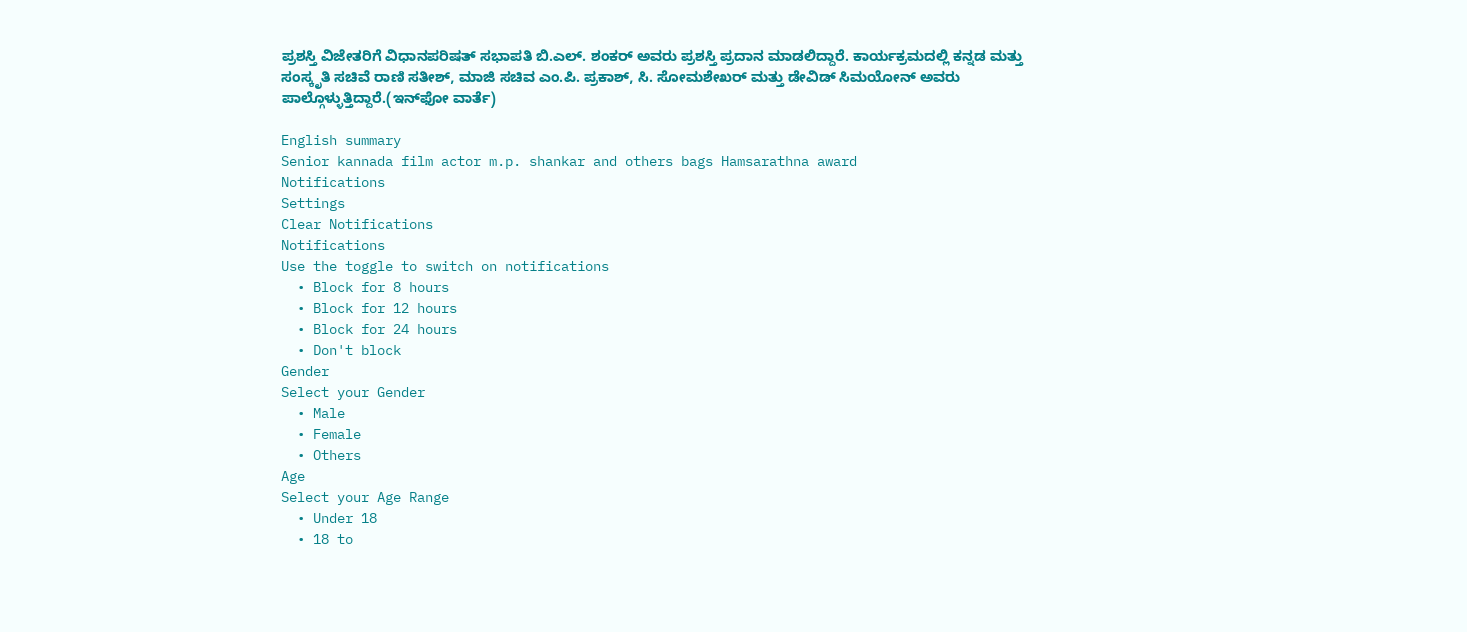ಪ್ರಶಸ್ತಿ ವಿಜೇತರಿಗೆ ವಿಧಾನಪರಿಷತ್‌ ಸಭಾಪತಿ ಬಿ.ಎಲ್‌. ಶಂಕರ್‌ ಅವರು ಪ್ರಶಸ್ತಿ ಪ್ರದಾನ ಮಾಡಲಿದ್ದಾರೆ. ಕಾರ್ಯಕ್ರಮದಲ್ಲಿ ಕನ್ನಡ ಮತ್ತು ಸಂಸ್ಕೃತಿ ಸಚಿವೆ ರಾಣಿ ಸತೀಶ್‌, ಮಾಜಿ ಸಚಿವ ಎಂ.ಪಿ. ಪ್ರಕಾಶ್‌, ಸಿ. ಸೋಮಶೇಖರ್‌ ಮತ್ತು ಡೇವಿಡ್‌ ಸಿಮಯೋನ್‌ ಅವರು ಪಾಲ್ಗೊಳ್ಳುತ್ತಿದ್ದಾರೆ.(ಇನ್‌ಫೋ ವಾರ್ತೆ)

English summary
Senior kannada film actor m.p. shankar and others bags Hamsarathna award
Notifications
Settings
Clear Notifications
Notifications
Use the toggle to switch on notifications
  • Block for 8 hours
  • Block for 12 hours
  • Block for 24 hours
  • Don't block
Gender
Select your Gender
  • Male
  • Female
  • Others
Age
Select your Age Range
  • Under 18
  • 18 to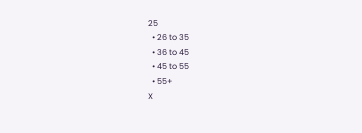25
  • 26 to 35
  • 36 to 45
  • 45 to 55
  • 55+
X